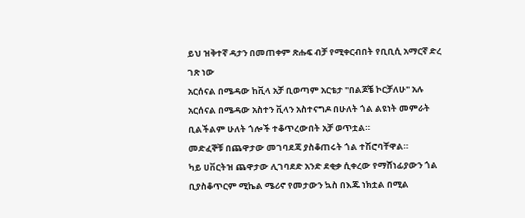ይህ ዝቅተኛ ዳታን በመጠቀም ጽሑፍ ብቻ የሚቀርብበት የቢቢሲ አማርኛ ድረ ገጽ ነው
አርሰናል በሜዳው ከቪላ አቻ ቢወጣም አርቴታ "በልጆቼ ኮርቻለሁ" አሉ
አርሰናል በሜዳው አስተን ቪላን አስተናግዶ በሁለት ጎል ልዩነት መምራት ቢልችልም ሁለት ጎሎች ተቆጥረውበት አቻ ወጥቷል።
መድፈኞቹ በጨዋታው መገባደጃ ያስቆጠሩት ጎል ተሽሮባቸዋል።
ካይ ሀቨርትዝ ጨዋታው ሊገባደድ አንድ ደቂቃ ሲቀረው የማሸነፊያውን ጎል ቢያስቆጥርም ሚኬል ሜሪኖ የመታውን ኳስ በእጁ ነክቷል በሚል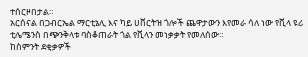ተሰርዞበታል።
አርሰናል በጋብርኤል ማርቲኔሊ እና ካይ ሀቨርትዝ ጎሎች ጨዋታውን እየመራ ሳለ ነው የቪላ ዩሪ ቲሌሜንስ በጭንቅላቱ ባስቆጠራት ጎል የቪላን መነቃቃት የመለሰው።
ከስምንት ደቂቃዎች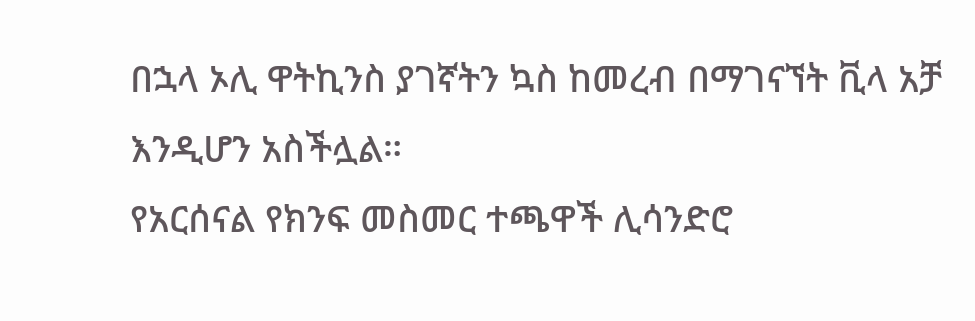በኋላ ኦሊ ዋትኪንስ ያገኛትን ኳስ ከመረብ በማገናኘት ቪላ አቻ እንዲሆን አስችሏል።
የአርሰናል የክንፍ መስመር ተጫዋች ሊሳንድሮ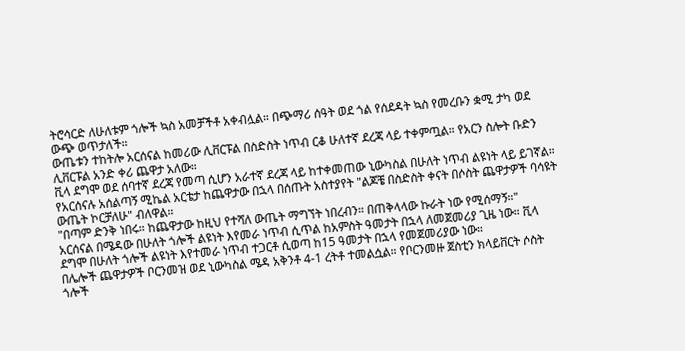ትሮሳርድ ለሁለቱም ጎሎች ኳስ አመቻችቶ አቀብሏል። በጭማሪ ሰዓት ወደ ጎል የሰደዳት ኳስ የመረቡን ቋሚ ታካ ወደ ውጭ ወጥታለች።
ውጤቱን ተከትሎ አርሰናል ከመሪው ሊቨርፑል በስድስት ነጥብ ርቆ ሁለተኛ ደረጃ ላይ ተቀምጧል። የአርን ስሎት ቡድን ሊቨርፑል አንድ ቀሪ ጨዋታ አለው።
ቪላ ደግሞ ወደ ሰባተኛ ደረጃ የመጣ ሲሆን አራተኛ ደረጃ ላይ ከተቀመጠው ኒውካስል በሁለት ነጥብ ልዩነት ላይ ይገኛል።
የአርሰናሉ አሰልጣኝ ሚኬል አርቴታ ከጨዋታው በኋላ በሰጡት አስተያየት "ልጆቼ በስድስት ቀናት በሶስት ጨዋታዎች ባሳዩት ውጤት ኮርቻለሁ" ብለዋል።
"በጣም ድንቅ ነበሩ። ከጨዋታው ከዚህ የተሻለ ውጤት ማግኘት ነበረብን። በጠቅላላው ኩራት ነው የሚሰማኝ።"
አርሰናል በሜዳው በሁለት ጎሎች ልዩነት እየመራ ነጥብ ሲጥል ከአምስት ዓመታት በኋላ ለመጀመሪያ ጊዜ ነው። ቪላ ደግሞ በሁለት ጎሎች ልዩነት እየተመራ ነጥብ ተጋርቶ ሲወጣ ከ15 ዓመታት በኋላ የመጀመሪያው ነው።
በሌሎች ጨዋታዎች ቦርንመዝ ወደ ኒውካስል ሜዳ አቅንቶ 4-1 ረትቶ ተመልሷል። የቦርንመዙ ጀስቲን ክላይቨርት ሶስት ጎሎች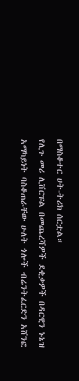በማስቆተር ሀት-ትሪክ ሰርቷል።
የሊጉ መሪ ሊቨርፑል በመጨረሻዎች ደቂቃዎች በዳርዊን ኑኔዝ አማካይነት ባስቆጠራቸው ሁለት ጎሎች ብሬንትፈርድን አሸንፎ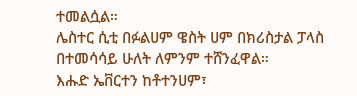ተመልሷል።
ሌስተር ሲቲ በፉልሀም ዌስት ሀም በክሪስታል ፓላስ በተመሳሳይ ሁለት ለምንም ተሸንፈዋል።
እሑድ ኤቨርተን ከቶተንሀም፣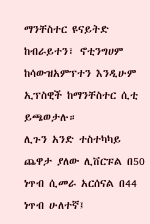ማንቸስተር ዩናይትድ ከብራይተን፣ ኖቲንግሀም ከሳውዝአምፕተን እንዲሁም ኢፕስዊች ከማንቸስተር ሲቲ ይጫወታሉ።
ሊጉን አንድ ተስተካካይ ጨዋታ ያለው ሊቨርፑል በ50 ነጥብ ሲመራ አርሰናል በ44 ነጥብ ሁለተኛ፤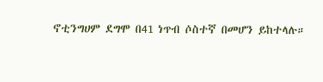ኖቲንግሀም ደግሞ በ41 ነጥብ ሶስተኛ በመሆን ይከተላሉ።